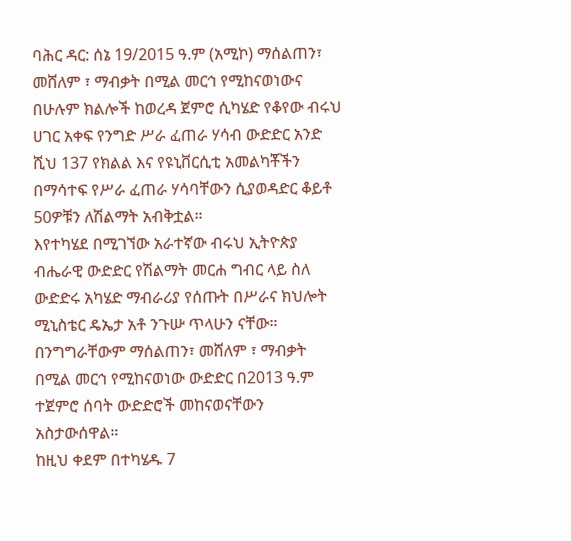ባሕር ዳር: ሰኔ 19/2015 ዓ.ም (አሚኮ) ማሰልጠን፣ መሸለም ፣ ማብቃት በሚል መርኅ የሚከናወነውና በሁሉም ክልሎች ከወረዳ ጀምሮ ሲካሄድ የቆየው ብሩህ ሀገር አቀፍ የንግድ ሥራ ፈጠራ ሃሳብ ውድድር አንድ ሺህ 137 የክልል እና የዩኒቨርሲቲ አመልካቾችን በማሳተፍ የሥራ ፈጠራ ሃሳባቸውን ሲያወዳድር ቆይቶ 50ዎቹን ለሽልማት አብቅቷል።
እየተካሄደ በሚገኘው አራተኛው ብሩህ ኢትዮጵያ ብሔራዊ ውድድር የሽልማት መርሐ ግብር ላይ ስለ ውድድሩ አካሄድ ማብራሪያ የሰጡት በሥራና ክህሎት ሚኒስቴር ዴኤታ አቶ ንጉሡ ጥላሁን ናቸው።
በንግግራቸውም ማሰልጠን፣ መሸለም ፣ ማብቃት በሚል መርኅ የሚከናወነው ውድድር በ2013 ዓ.ም ተጀምሮ ሰባት ውድድሮች መከናወናቸውን አስታውሰዋል።
ከዚህ ቀደም በተካሄዱ 7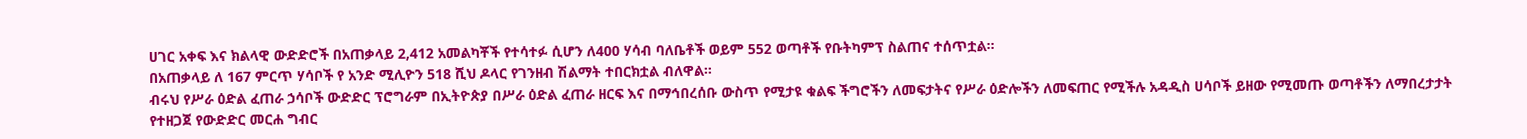ሀገር አቀፍ እና ክልላዊ ውድድሮች በአጠቃላይ 2,412 አመልካቾች የተሳተፉ ሲሆን ለ400 ሃሳብ ባለቤቶች ወይም 552 ወጣቶች የቡትካምፕ ስልጠና ተሰጥቷል።
በአጠቃላይ ለ 167 ምርጥ ሃሳቦች የ አንድ ሚሊዮን 518 ሺህ ዶላር የገንዘብ ሽልማት ተበርክቷል ብለዋል።
ብሩህ የሥራ ዕድል ፈጠራ ኃሳቦች ውድድር ፕሮግራም በኢትዮጵያ በሥራ ዕድል ፈጠራ ዘርፍ እና በማኅበረሰቡ ውስጥ የሚታዩ ቁልፍ ችግሮችን ለመፍታትና የሥራ ዕድሎችን ለመፍጠር የሚችሉ አዳዲስ ሀሳቦች ይዘው የሚመጡ ወጣቶችን ለማበረታታት የተዘጋጀ የውድድር መርሐ ግብር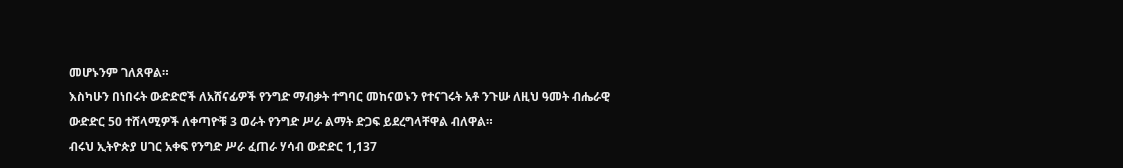መሆኑንም ገለጸዋል።
እስካሁን በነበሩት ውድድሮች ለአሸናፊዎች የንግድ ማብቃት ተግባር መከናወኑን የተናገሩት አቶ ንጉሡ ለዚህ ዓመት ብሔራዊ ውድድር 50 ተሸላሚዎች ለቀጣዮቹ 3 ወራት የንግድ ሥራ ልማት ድጋፍ ይደረግላቸዋል ብለዋል።
ብሩህ ኢትዮጵያ ሀገር አቀፍ የንግድ ሥራ ፈጠራ ሃሳብ ውድድር 1,137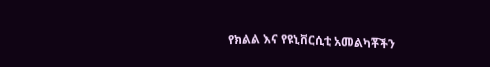የክልል እና የዩኒቨርሲቲ አመልካቾችን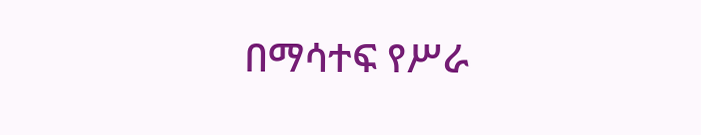በማሳተፍ የሥራ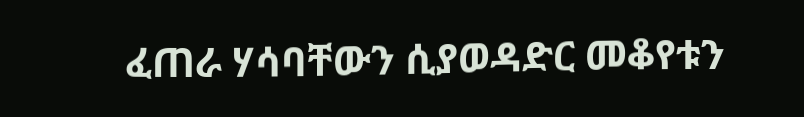ፈጠራ ሃሳባቸውን ሲያወዳድር መቆየቱን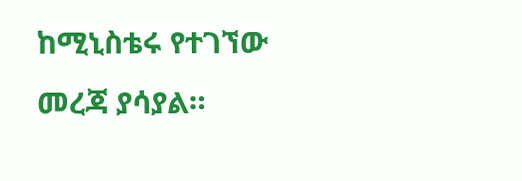ከሚኒስቴሩ የተገኘው መረጃ ያሳያል።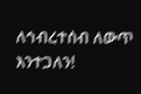ለኅብረተሰብ ለውጥ እንተጋለን!